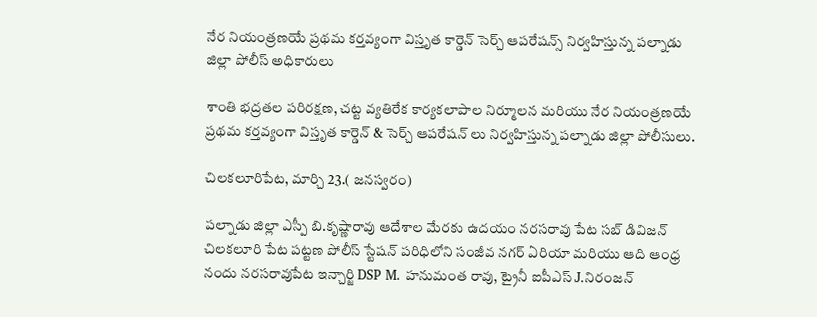నేర నియంత్రణయే ప్రథమ కర్తవ్యంగా విస్తృత కార్డెన్ సెర్చ్ ఆపరేషన్స్ నిర్వహిస్తున్న పల్నాడు జిల్లా పోలీస్ అధికారులు

శాంతి భద్రతల పరిరక్షణ, చట్ట వ్యతిరేక కార్యకలాపాల నిర్మూలన మరియు నేర నియంత్రణయే ప్రథమ కర్తవ్యంగా విస్తృత కార్డెన్ & సెర్చ్ ఆపరేషన్ లు నిర్వహిస్తున్న పల్నాడు జిల్లా పోలీసులు.

చిలకలూరిపేట, మార్చి 23.( జనస్వరం)

పల్నాడు జిల్లా ఎస్పీ బి.కృష్ణారావు ఆదేశాల మేరకు ఉదయం నరసరావు పేట సబ్ డివిజన్ చిలకలూరి పేట పట్టణ పోలీస్ స్టేషన్ పరిధిలోని సంజీవ నగర్ ఏరియా మరియు ఆది ఆంధ్ర నందు నరసరావుపేట ఇన్చార్జి DSP M. హనుమంత రావు, ట్రైనీ ఐపీఎస్ J.నిరంజన్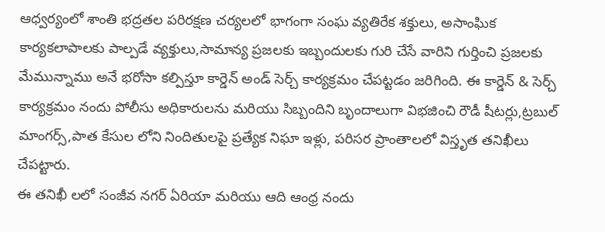ఆధ్వర్యంలో శాంతి భద్రతల పరిరక్షణ చర్యలలో భాగంగా సంఘ వ్యతిరేక శక్తులు, అసాంఘిక కార్యకలాపాలకు పాల్పడే వ్యక్తులు,సామాన్య ప్రజలకు ఇబ్బందులకు గురి చేసే వారిని గుర్తించి ప్రజలకు మేమున్నాము అనే భరోసా కల్పిస్తూ కార్డెన్ అండ్ సెర్చ్ కార్యక్రమం చేపట్టడం జరిగింది. ఈ కార్డెన్ & సెర్చ్ కార్యక్రమం నందు పోలీసు అధికారులను మరియు సిబ్బందిని బృందాలుగా విభజించి రౌడీ షీటర్లు,ట్రబుల్ మాంగర్స్,పాత కేసుల లోని నిందితులపై ప్రత్యేక నిఘా ఇళ్లు, పరిసర ప్రాంతాలలో విస్తృత తనిఖీలు చేపట్టారు.
ఈ తనిఖీ లలో సంజీవ నగర్ ఏరియా మరియు ఆది ఆంధ్ర నందు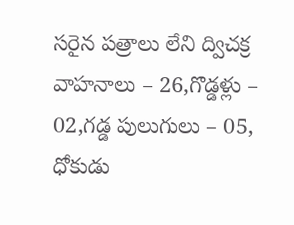సరైన పత్రాలు లేని ద్విచక్ర వాహనాలు – 26,గొడ్డళ్లు – 02,గడ్డ పులుగులు – 05, ధోకుడు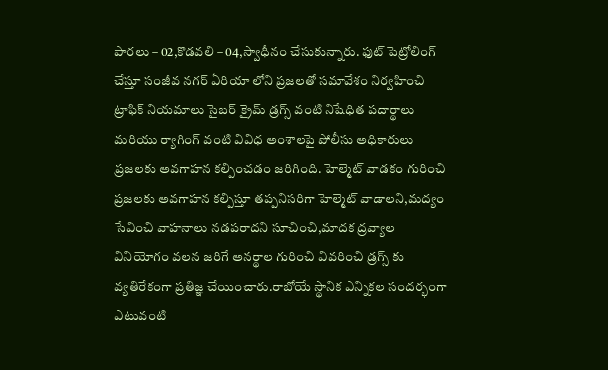పారలు – 02,కొడవలి – 04,స్వాధీనం చేసుకున్నారు. ఫుట్ పెట్రోలింగ్ చేస్తూ సంజీవ నగర్ ఏరియా లోని ప్రజలతో సమావేశం నిర్వహించి ట్రాఫిక్ నియమాలు సైబర్ క్రైమ్ డ్రగ్స్ వంటి నిషేధిత పదార్థాలు మరియు ర్యాగింగ్ వంటి వివిధ అంశాలపై పోలీసు అధికారులు ప్రజలకు అవగాహన కల్పించడం జరిగింది. హెల్మెట్ వాడకం గురించి ప్రజలకు అవగాహన కల్పిస్తూ తప్పనిసరిగా హెల్మెట్ వాడాలని,మద్యం సేవించి వాహనాలు నడపరాదని సూచించి,మాదక ద్రవ్యాల వినియోగం వలన జరిగే అనర్థాల గురించి వివరించి డ్రగ్స్ కు వ్యతిరేకంగా ప్రతిజ్ఞ చేయించారు.రాబోయే స్థానిక ఎన్నికల సందర్భంగా ఎటువంటి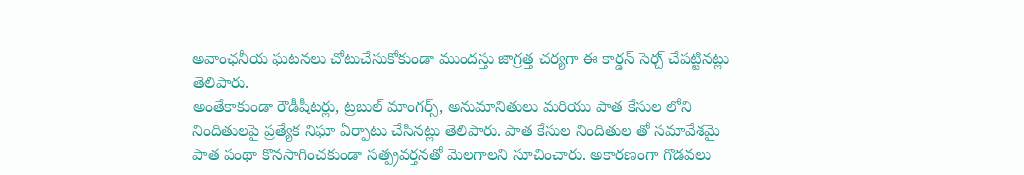అవాంఛనీయ ఘటనలు చోటుచేసుకోకుండా ముందస్తు జాగ్రత్త చర్యగా ఈ కార్డన్ సెర్చ్ చేపట్టినట్లు తెలిపారు.
అంతేకాకుండా రౌడీషీటర్లు, ట్రబుల్ మాంగర్స్, అనుమానితులు మరియు పాత కేసుల లోని నిందితులపై ప్రత్యేక నిఘా ఏర్పాటు చేసినట్లు తెలిపారు. పాత కేసుల నిందితుల తో సమావేశమై పాత పంథా కొనసాగించకుండా సత్ప్రవర్తనతో మెలగాలని సూచించారు. అకారణంగా గొడవలు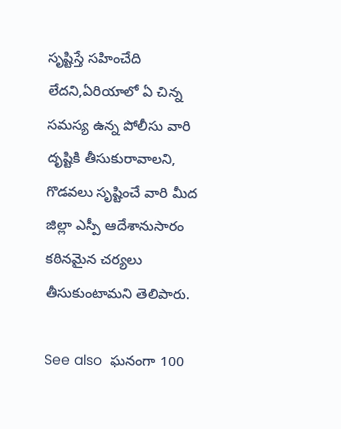సృష్టిస్తే సహించేది లేదని,ఏరియాలో ఏ చిన్న సమస్య ఉన్న పోలీసు వారి దృష్టికి తీసుకురావాలని, గొడవలు సృష్టించే వారి మీద జిల్లా ఎస్పీ ఆదేశానుసారం కఠినమైన చర్యలు తీసుకుంటామని తెలిపారు.

See also  ఘనంగా 100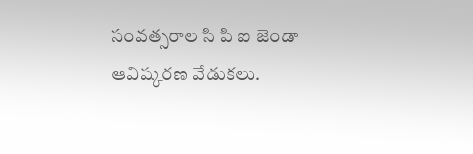సంవత్సరాల సి పి ఐ జెండా ఆవిష్కరణ వేడుకలు.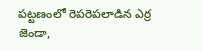పట్టణంలో రెపరెపలాడిన ఎర్ర జెండా,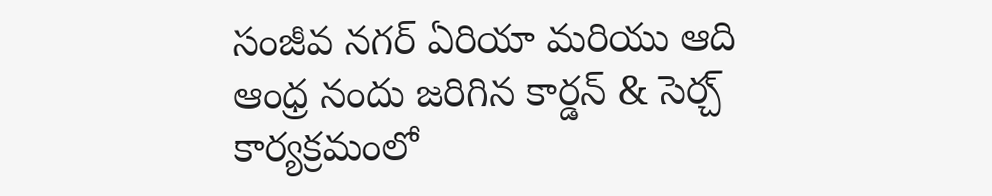సంజీవ నగర్ ఏరియా మరియు ఆది ఆంధ్ర నందు జరిగిన కార్డన్ & సెర్చ్ కార్యక్రమంలో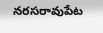నరసరావుపేట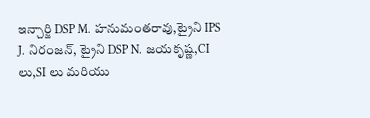ఇన్చార్జి DSP M. హనుమంతరావు,ట్రైని IPS J. నిరంజన్, ట్రైని DSP N. జయకృష్ణ,CI లు,SI లు మరియు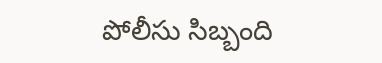పోలీసు సిబ్బంది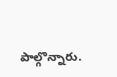పాల్గొన్నారు.